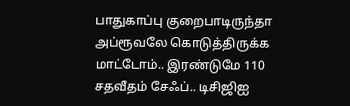பாதுகாப்பு குறைபாடிருந்தா அப்ரூவலே கொடுத்திருக்க மாட்டோம்.. இரண்டுமே 110 சதவீதம் சேஃப்.. டிசிஜிஐ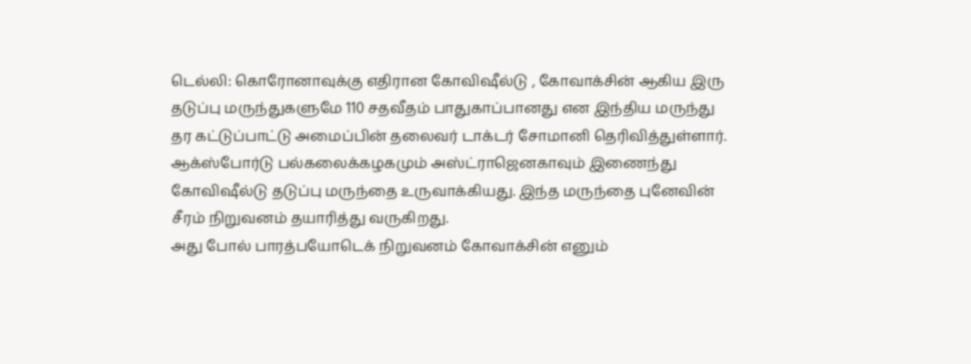டெல்லி: கொரோனாவுக்கு எதிரான கோவிஷீல்டு , கோவாக்சின் ஆகிய இரு தடுப்பு மருந்துகளுமே 110 சதவீதம் பாதுகாப்பானது என இந்திய மருந்து தர கட்டுப்பாட்டு அமைப்பின் தலைவர் டாக்டர் சோமானி தெரிவித்துள்ளார்.
ஆக்ஸ்போர்டு பல்கலைக்கழகமும் அஸ்ட்ராஜெனகாவும் இணைந்து கோவிஷீல்டு தடுப்பு மருந்தை உருவாக்கியது. இந்த மருந்தை புனேவின் சீரம் நிறுவனம் தயாரித்து வருகிறது.
அது போல் பாரத்பயோடெக் நிறுவனம் கோவாக்சின் எனும்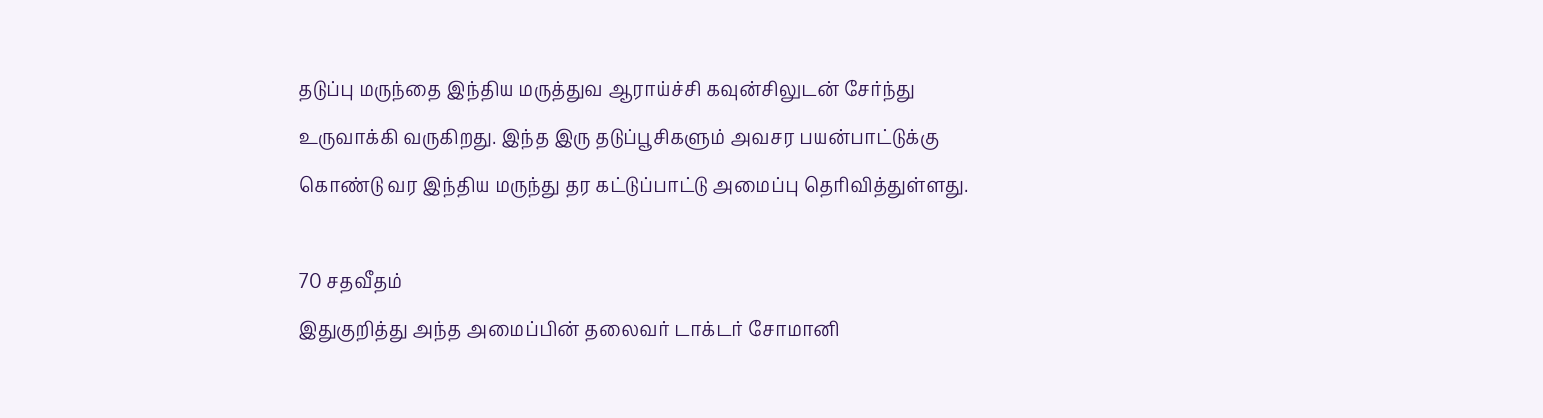தடுப்பு மருந்தை இந்திய மருத்துவ ஆராய்ச்சி கவுன்சிலுடன் சேர்ந்து உருவாக்கி வருகிறது. இந்த இரு தடுப்பூசிகளும் அவசர பயன்பாட்டுக்கு கொண்டு வர இந்திய மருந்து தர கட்டுப்பாட்டு அமைப்பு தெரிவித்துள்ளது.

70 சதவீதம்
இதுகுறித்து அந்த அமைப்பின் தலைவர் டாக்டர் சோமானி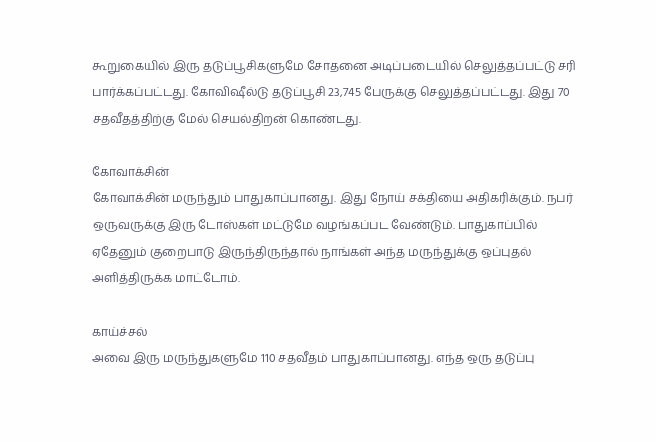கூறுகையில் இரு தடுப்பூசிகளுமே சோதனை அடிப்படையில் செலுத்தப்பட்டு சரி பார்க்கப்பட்டது. கோவிஷீல்டு தடுப்பூசி 23,745 பேருக்கு செலுத்தப்பட்டது. இது 70 சதவீதத்திற்கு மேல் செயல்திறன் கொண்டது.

கோவாக்சின்
கோவாக்சின் மருந்தும் பாதுகாப்பானது. இது நோய் சக்தியை அதிகரிக்கும். நபர் ஒருவருக்கு இரு டோஸ்கள் மட்டுமே வழங்கப்பட வேண்டும். பாதுகாப்பில் ஏதேனும் குறைபாடு இருந்திருந்தால் நாங்கள் அந்த மருந்துக்கு ஒப்புதல் அளித்திருக்க மாட்டோம்.

காய்ச்சல்
அவை இரு மருந்துகளுமே 110 சதவீதம் பாதுகாப்பானது. எந்த ஒரு தடுப்பு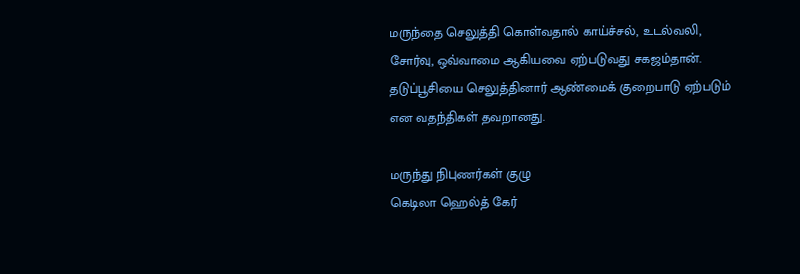மருந்தை செலுத்தி கொள்வதால் காய்ச்சல், உடல்வலி, சோர்வு, ஒவ்வாமை ஆகியவை ஏற்படுவது சகஜம்தான். தடுப்பூசியை செலுத்தினார் ஆண்மைக் குறைபாடு ஏற்படும் என வதந்திகள் தவறானது.

மருந்து நிபுணர்கள் குழு
கெடிலா ஹெல்த் கேர்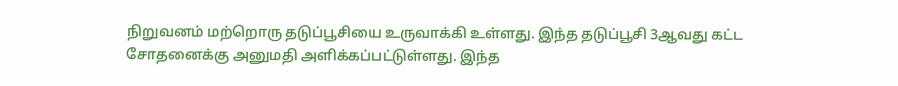நிறுவனம் மற்றொரு தடுப்பூசியை உருவாக்கி உள்ளது. இந்த தடுப்பூசி 3ஆவது கட்ட சோதனைக்கு அனுமதி அளிக்கப்பட்டுள்ளது. இந்த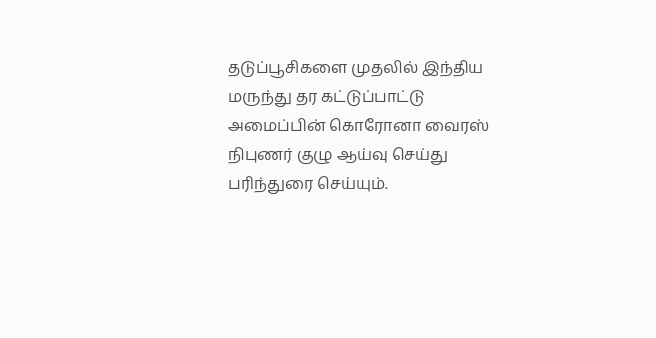தடுப்பூசிகளை முதலில் இந்திய மருந்து தர கட்டுப்பாட்டு அமைப்பின் கொரோனா வைரஸ் நிபுணர் குழு ஆய்வு செய்து பரிந்துரை செய்யும்.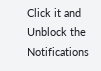Click it and Unblock the Notifications